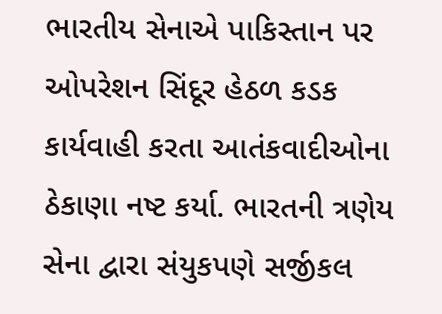ભારતીય સેનાએ પાકિસ્તાન પર ઓપરેશન સિંદૂર હેઠળ કડક કાર્યવાહી કરતા આતંકવાદીઓના ઠેકાણા નષ્ટ કર્યા. ભારતની ત્રણેય સેના દ્વારા સંયુકપણે સર્જીકલ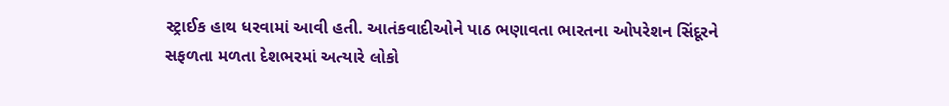સ્ટ્રાઈક હાથ ધરવામાં આવી હતી. આતંકવાદીઓને પાઠ ભણાવતા ભારતના ઓપરેશન સિંદૂરને સફળતા મળતા દેશભરમાં અત્યારે લોકો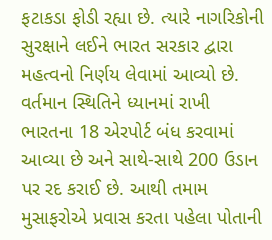ફટાકડા ફોડી રહ્યા છે. ત્યારે નાગરિકોની સુરક્ષાને લઈને ભારત સરકાર દ્વારા મહત્વનો નિર્ણય લેવામાં આવ્યો છે. વર્તમાન સ્થિતિને ધ્યાનમાં રાખી ભારતના 18 એરપોર્ટ બંધ કરવામાં આવ્યા છે અને સાથે-સાથે 200 ઉડાન પર રદ કરાઈ છે. આથી તમામ મુસાફરોએ પ્રવાસ કરતા પહેલા પોતાની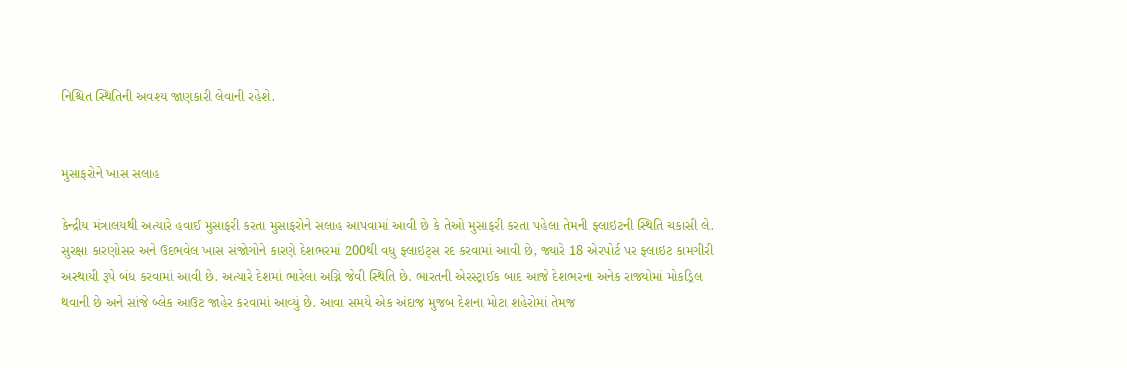નિશ્ચિત સ્થિતિની અવશ્ય જાણકારી લેવાની રહેશે.


મુસાફરોને ખાસ સલાહ

કેન્દ્રીય મંત્રાલયથી અત્યારે હવાઈ મુસાફરી કરતા મુસાફરોને સલાહ આપવામાં આવી છે કે તેઓ મુસાફરી કરતા પહેલા તેમની ફ્લાઇટની સ્થિતિ ચકાસી લે. સુરક્ષા કારણોસર અને ઉદભવેલ ખાસ સંજોગોને કારણે દેશભરમાં 200થી વધુ ફ્લાઇટ્સ રદ કરવામાં આવી છે, જ્યારે 18 એરપોર્ટ પર ફ્લાઇટ કામગીરી અસ્થાયી રૂપે બંધ કરવામાં આવી છે. અત્યારે દેશમાં ભારેલા અગ્નિ જેવી સ્થિતિ છે. ભારતની એરસ્ટ્રાઈક બાદ આજે દેશભરના અનેક રાજ્યોમાં મોકડ્રિલ થવાની છે અને સાંજે બ્લેક આઉટ જાહેર કરવામાં આવ્યું છે. આવા સમયે એક અંદાજ મુજબ દેશના મોટા શહેરોમાં તેમજ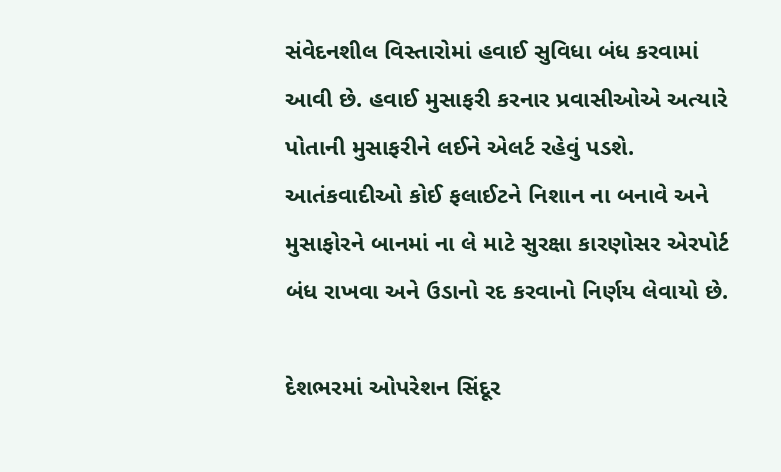સંવેદનશીલ વિસ્તારોમાં હવાઈ સુવિધા બંધ કરવામાં આવી છે. હવાઈ મુસાફરી કરનાર પ્રવાસીઓએ અત્યારે પોતાની મુસાફરીને લઈને એલર્ટ રહેવું પડશે. આતંકવાદીઓ કોઈ ફલાઈટને નિશાન ના બનાવે અને મુસાફોરને બાનમાં ના લે માટે સુરક્ષા કારણોસર એરપોર્ટ બંધ રાખવા અને ઉડાનો રદ કરવાનો નિર્ણય લેવાયો છે.

દેશભરમાં ઓપરેશન સિંદૂર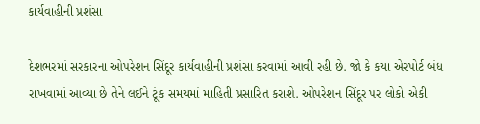કાર્યવાહીની પ્રશંસા

દેશભરમાં સરકારના ઓપરેશન સિંદૂર કાર્યવાહીની પ્રશંસા કરવામાં આવી રહી છે. જો કે કયા એરપોર્ટ બંધ રાખવામાં આવ્યા છે તેને લઈને ટૂંક સમયમાં માહિતી પ્રસારિત કરાશે. ઓપરેશન સિંદૂર પર લોકો એકી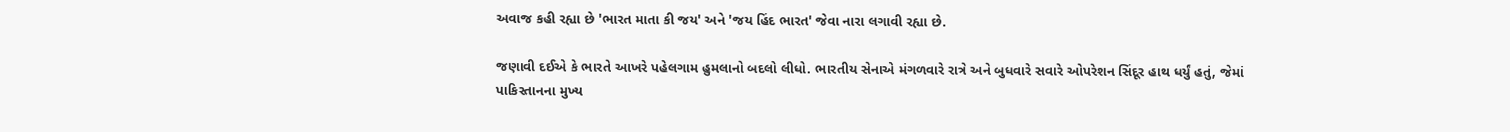અવાજ કહી રહ્યા છે 'ભારત માતા કી જય' અને 'જય હિંદ ભારત' જેવા નારા લગાવી રહ્યા છે.

જણાવી દઈએ કે ભારતે આખરે પહેલગામ હુમલાનો બદલો લીધો. ભારતીય સેનાએ મંગળવારે રાત્રે અને બુધવારે સવારે ઓપરેશન સિંદૂર હાથ ધર્યું હતું, જેમાં પાકિસ્તાનના મુખ્ય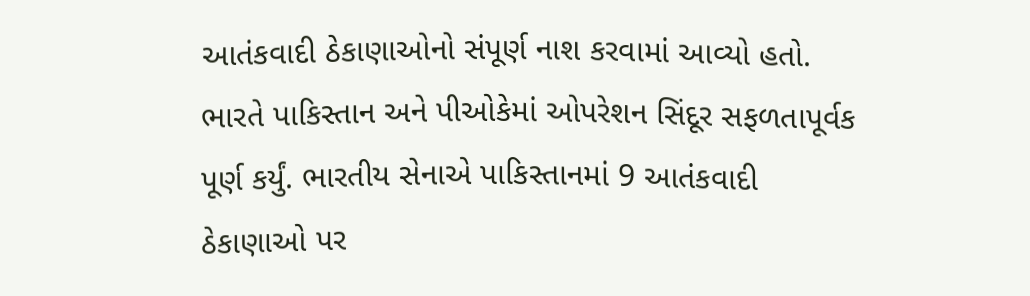આતંકવાદી ઠેકાણાઓનો સંપૂર્ણ નાશ કરવામાં આવ્યો હતો. ભારતે પાકિસ્તાન અને પીઓકેમાં ઓપરેશન સિંદૂર સફળતાપૂર્વક પૂર્ણ કર્યું. ભારતીય સેનાએ પાકિસ્તાનમાં 9 આતંકવાદી ઠેકાણાઓ પર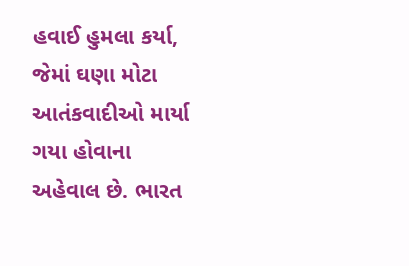હવાઈ હુમલા કર્યા, જેમાં ઘણા મોટા આતંકવાદીઓ માર્યા ગયા હોવાના અહેવાલ છે. ભારત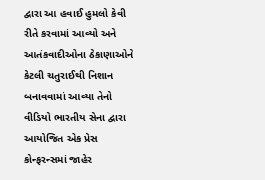દ્વારા આ હવાઈ હુમલો કેવી રીતે કરવામાં આવ્યો અને આતંકવાદીઓના ઠેકાણાઓને કેટલી ચતુરાઈથી નિશાન બનાવવામાં આવ્યા તેનો વીડિયો ભારતીય સેના દ્વારા આયોજિત એક પ્રેસ કોન્ફરન્સમાં જાહેર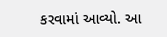કરવામાં આવ્યો. આ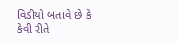વિડીયો બતાવે છે કે કેવી રીતે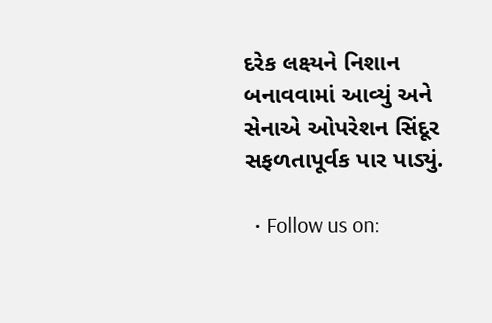દરેક લક્ષ્યને નિશાન બનાવવામાં આવ્યું અને સેનાએ ઓપરેશન સિંદૂર સફળતાપૂર્વક પાર પાડ્યું.

  • Follow us on: